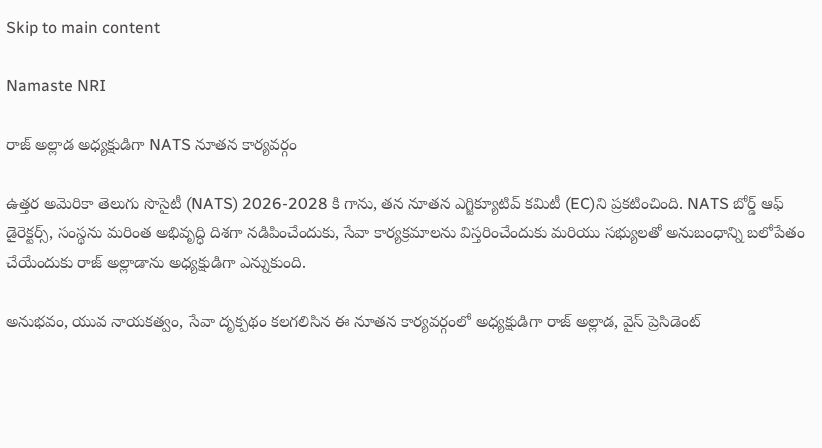Skip to main content

Namaste NRI

రాజ్ అల్లాడ అధ్యక్షుడిగా NATS నూతన కార్యవర్గం

ఉత్తర అమెరికా తెలుగు సొసైటీ (NATS) 2026-2028 కి గాను, తన నూతన ఎగ్జిక్యూటివ్ కమిటీ (EC)ని ప్రకటించింది. NATS బోర్డ్ ఆఫ్ డైరెక్టర్స్, సంస్థను మరింత అభివృద్ధి దిశగా నడిపించేందుకు, సేవా కార్యక్రమాలను విస్తరించేందుకు మరియు సభ్యులతో అనుబంధాన్ని బలోపేతం చేయేందుకు రాజ్ అల్లాడాను అధ్యక్షుడిగా ఎన్నుకుంది.

అనుభవం, యువ నాయకత్వం, సేవా దృక్పథం కలగలిసిన ఈ నూతన కార్యవర్గంలో అధ్యక్షుడిగా రాజ్ అల్లాడ, వైస్ ప్రెసిడెంట్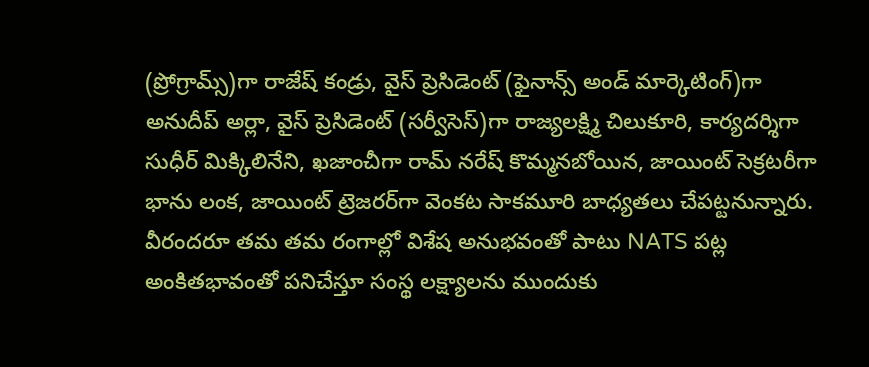(ప్రోగ్రామ్స్)గా రాజేష్ కండ్రు, వైస్ ప్రెసిడెంట్ (ఫైనాన్స్ అండ్ మార్కెటింగ్)గా అనుదీప్ అర్లా, వైస్ ప్రెసిడెంట్ (సర్వీసెస్)గా రాజ్యలక్ష్మి చిలుకూరి, కార్యదర్శిగా సుధీర్ మిక్కిలినేని, ఖజాంచీగా రామ్ నరేష్ కొమ్మనబోయిన, జాయింట్ సెక్రటరీగా భాను లంక, జాయింట్ ట్రెజరర్‌గా వెంకట సాకమూరి బాధ్యతలు చేపట్టనున్నారు. వీరందరూ తమ తమ రంగాల్లో విశేష అనుభవంతో పాటు NATS పట్ల అంకితభావంతో పనిచేస్తూ సంస్థ లక్ష్యాలను ముందుకు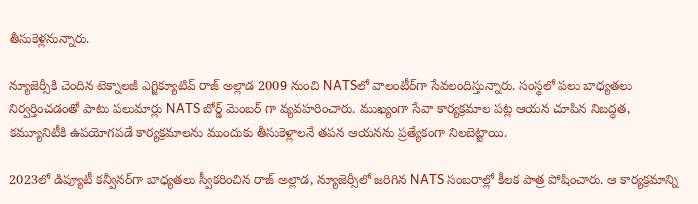తీసుకెళ్లనున్నారు.

న్యూజెర్సీకి చెందిన టెక్నాలజీ ఎగ్జిక్యూటివ్ రాజ్ అల్లాడ 2009 నుంచి NATSలో వాలంటీర్‌గా సేవలందిస్తున్నారు. సంస్థలో పలు బాధ్యతలు నిర్వర్తించడంతో పాటు పలుమార్లు NATS బోర్డ్ మెంబర్ గా వ్యవహరించారు. ముఖ్యంగా సేవా కార్యక్రమాల పట్ల ఆయన చూపిన నిబద్ధత, కమ్యూనిటీకి ఉపయోగపడే కార్యక్రమాలను ముందుకు తీసుకెళ్లాలనే తపన ఆయనను ప్రత్యేకంగా నిలబెట్టాయి.

2023లో డిప్యూటీ కన్వీనర్‌గా బాధ్యతలు స్వీకరించిన రాజ్ అల్లాడ, న్యూజెర్సీలో జరిగిన NATS సంబరాల్లో కీలక పాత్ర పోషించారు. ఆ కార్యక్రమాన్ని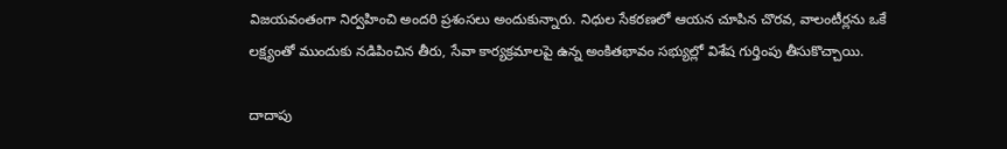విజయవంతంగా నిర్వహించి అందరి ప్రశంసలు అందుకున్నారు. నిధుల సేకరణలో ఆయన చూపిన చొరవ, వాలంటీర్లను ఒకే లక్ష్యంతో ముందుకు నడిపించిన తీరు, సేవా కార్యక్రమాలపై ఉన్న అంకితభావం సభ్యుల్లో విశేష గుర్తింపు తీసుకొచ్చాయి.

దాదాపు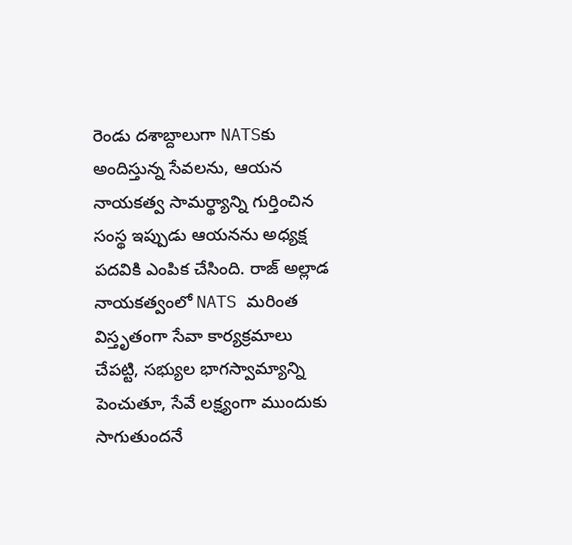రెండు దశాబ్దాలుగా NATSకు అందిస్తున్న సేవలను, ఆయన నాయకత్వ సామర్థ్యాన్ని గుర్తించిన సంస్థ ఇప్పుడు ఆయనను అధ్యక్ష పదవికి ఎంపిక చేసింది. రాజ్ అల్లాడ నాయకత్వంలో NATS మరింత విస్తృతంగా సేవా కార్యక్రమాలు చేపట్టి, సభ్యుల భాగస్వామ్యాన్ని పెంచుతూ, సేవే లక్ష్యంగా ముందుకు సాగుతుందనే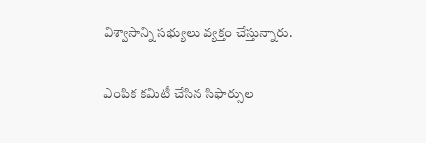విశ్వాసాన్ని సభ్యులు వ్యక్తం చేస్తున్నారు.

ఎంపిక కమిటీ చేసిన సిఫార్సుల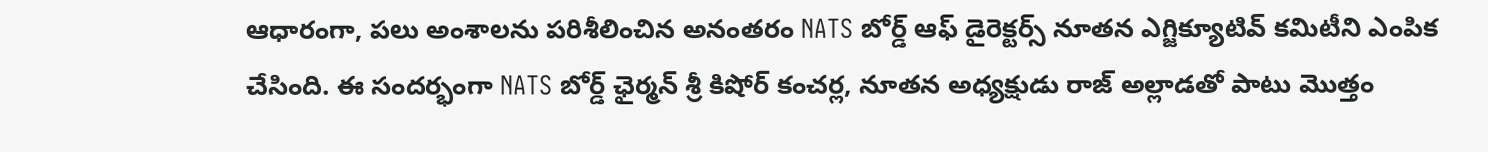ఆధారంగా, పలు అంశాలను పరిశీలించిన అనంతరం NATS బోర్డ్ ఆఫ్ డైరెక్టర్స్ నూతన ఎగ్జిక్యూటివ్ కమిటీని ఎంపిక చేసింది. ఈ సందర్భంగా NATS బోర్డ్ ఛైర్మన్ శ్రీ కిషోర్ కంచర్ల, నూతన అధ్యక్షుడు రాజ్ అల్లాడతో పాటు మొత్తం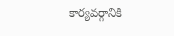కార్యవర్గానికి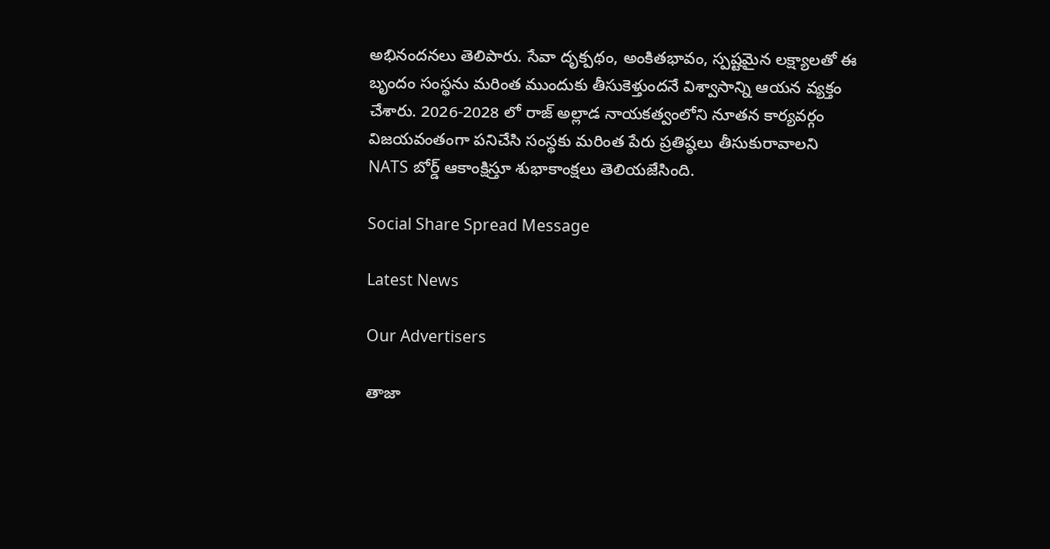అభినందనలు తెలిపారు. సేవా దృక్పథం, అంకితభావం, స్పష్టమైన లక్ష్యాలతో ఈ బృందం సంస్థను మరింత ముందుకు తీసుకెళ్తుందనే విశ్వాసాన్ని ఆయన వ్యక్తం చేశారు. 2026-2028 లో రాజ్ అల్లాడ నాయకత్వంలోని నూతన కార్యవర్గం విజయవంతంగా పనిచేసి సంస్థకు మరింత పేరు ప్రతిష్ఠలు తీసుకురావాలని NATS బోర్డ్ ఆకాంక్షిస్తూ శుభాకాంక్షలు తెలియజేసింది.

Social Share Spread Message

Latest News

Our Advertisers

తాజా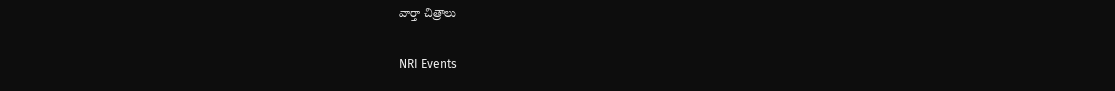వార్తా చిత్రాలు

NRI Events